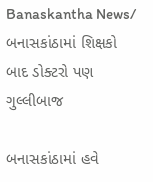Banaskantha News/ બનાસકાંઠામાં શિક્ષકો બાદ ડોક્ટરો પણ ગુલ્લીબાજ

બનાસકાંઠામાં હવે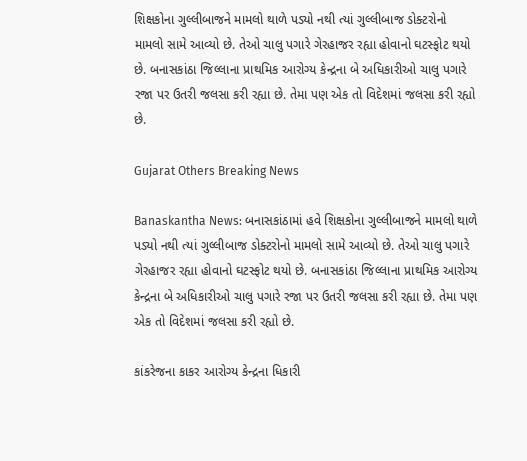શિક્ષકોના ગુલ્લીબાજને મામલો થાળે પડ્યો નથી ત્યાં ગુલ્લીબાજ ડોક્ટરોનો મામલો સામે આવ્યો છે. તેઓ ચાલુ પગારે ગેરહાજર રહ્યા હોવાનો ઘટસ્ફોટ થયો છે. બનાસકાંઠા જિલ્લાના પ્રાથમિક આરોગ્ય કેન્દ્રના બે અધિકારીઓ ચાલુ પગારે રજા પર ઉતરી જલસા કરી રહ્યા છે. તેમા પણ એક તો વિદેશમાં જલસા કરી રહ્યો છે.

Gujarat Others Breaking News

Banaskantha News: બનાસકાંઠામાં હવે શિક્ષકોના ગુલ્લીબાજને મામલો થાળે પડ્યો નથી ત્યાં ગુલ્લીબાજ ડોક્ટરોનો મામલો સામે આવ્યો છે. તેઓ ચાલુ પગારે ગેરહાજર રહ્યા હોવાનો ઘટસ્ફોટ થયો છે. બનાસકાંઠા જિલ્લાના પ્રાથમિક આરોગ્ય કેન્દ્રના બે અધિકારીઓ ચાલુ પગારે રજા પર ઉતરી જલસા કરી રહ્યા છે. તેમા પણ એક તો વિદેશમાં જલસા કરી રહ્યો છે.

કાંકરેજના કાકર આરોગ્ય કેન્દ્રના ધિકારી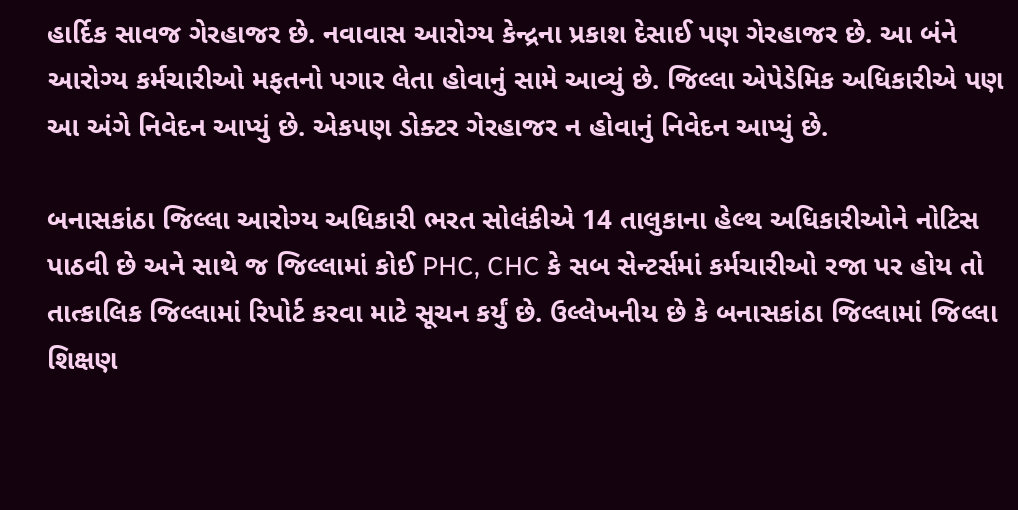હાર્દિક સાવજ ગેરહાજર છે. નવાવાસ આરોગ્ય કેન્દ્રના પ્રકાશ દેસાઈ પણ ગેરહાજર છે. આ બંને આરોગ્ય કર્મચારીઓ મફતનો પગાર લેતા હોવાનું સામે આવ્યું છે. જિલ્લા એપેડેમિક અધિકારીએ પણ આ અંગે નિવેદન આપ્યું છે. એકપણ ડોક્ટર ગેરહાજર ન હોવાનું નિવેદન આપ્યું છે.

બનાસકાંઠા જિલ્લા આરોગ્ય અધિકારી ભરત સોલંકીએ 14 તાલુકાના હેલ્થ અધિકારીઓને નોટિસ પાઠવી છે અને સાથે જ જિલ્લામાં કોઈ PHC, CHC કે સબ સેન્ટર્સમાં કર્મચારીઓ રજા પર હોય તો તાત્કાલિક જિલ્લામાં રિપોર્ટ કરવા માટે સૂચન કર્યું છે. ઉલ્લેખનીય છે કે બનાસકાંઠા જિલ્લામાં જિલ્લા શિક્ષણ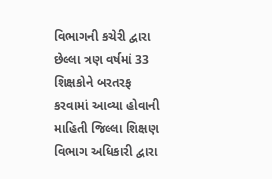વિભાગની કચેરી દ્વારા છેલ્લા ત્રણ વર્ષમાં 33 શિક્ષકોને બરતરફ કરવામાં આવ્યા હોવાની માહિતી જિલ્લા શિક્ષણ વિભાગ અધિકારી દ્વારા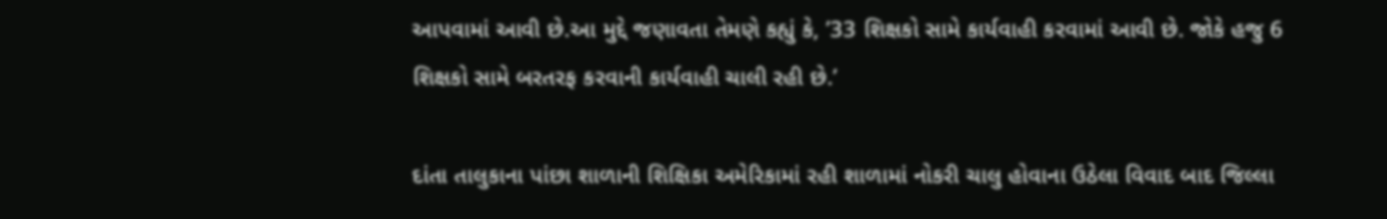આપવામાં આવી છે.આ મુદ્દે જણાવતા તેમણે કહ્યું કે, ’33 શિક્ષકો સામે કાર્યવાહી કરવામાં આવી છે. જોકે હજુ 6 શિક્ષકો સામે બરતરફ કરવાની કાર્યવાહી ચાલી રહી છે.’

દાંતા તાલુકાના પાંછા શાળાની શિક્ષિકા અમેરિકામાં રહી શાળામાં નોકરી ચાલુ હોવાના ઉઠેલા વિવાદ બાદ જિલ્લા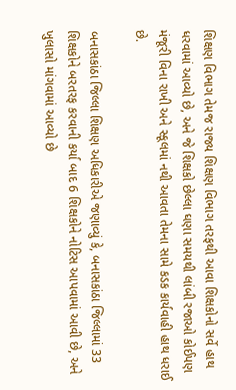શિક્ષણ વિભાગ તેમજ રાજ્ય શિક્ષણ વિભાગ તરફથી આવા શિક્ષકોનો સર્વે હાથ ધરવામાં આવ્યો છે, અને જે શિક્ષકો છેલ્લા ઘણા સમયથી લાંબી રજાઓ કોઈપણ મંજૂરી વિના રાખી અને સ્કૂલમાં નથી આવતા તેમના સામે કડક કાર્યવાહી હાથ ધરાઈ છે.

બનાસકાંઠા જિલ્લા શિક્ષણ અધિકારીએ જણાવ્યું કે, બનાસકાંઠા જિલ્લામાં 33 શિક્ષકોને બરતરફ કરવાની કર્યા બાદ 6 શિક્ષકોને નોટિસ આપવામાં આવી છે, અને ખુલાસો માંગવામાં આવ્યો છે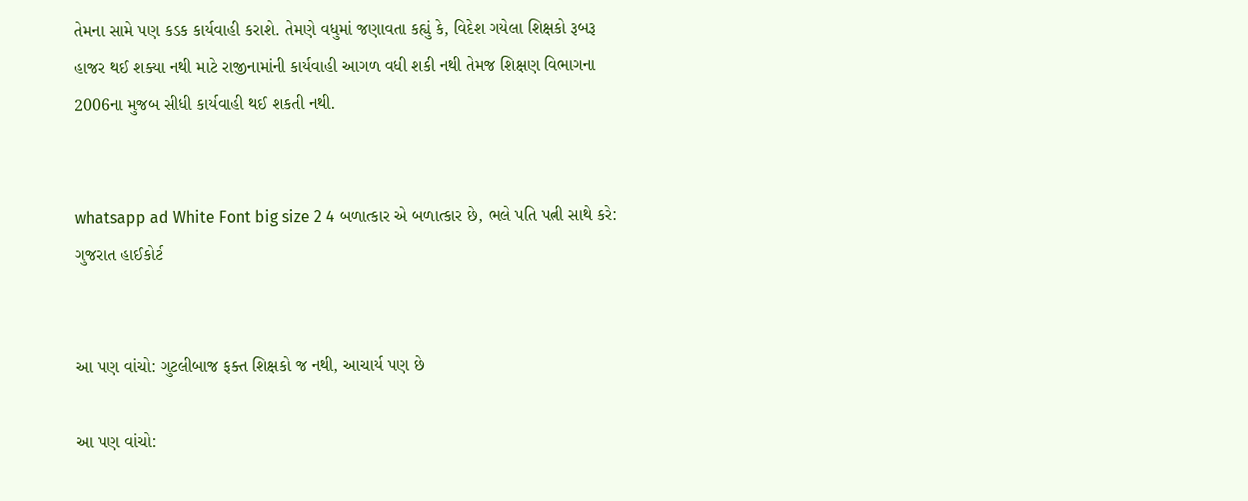તેમના સામે પણ કડક કાર્યવાહી કરાશે. તેમણે વધુમાં જણાવતા કહ્યું કે, વિદેશ ગયેલા શિક્ષકો રૂબરૂ હાજર થઈ શક્યા નથી માટે રાજીનામાંની કાર્યવાહી આગળ વધી શકી નથી તેમજ શિક્ષણ વિભાગના 2006ના મુજબ સીધી કાર્યવાહી થઈ શકતી નથી.


whatsapp ad White Font big size 2 4 બળાત્કાર એ બળાત્કાર છે, ભલે પતિ પત્ની સાથે કરે: ગુજરાત હાઈકોર્ટ


આ પણ વાંચો: ગુટલીબાજ ફક્ત શિક્ષકો જ નથી, આચાર્ય પણ છે

આ પણ વાંચો: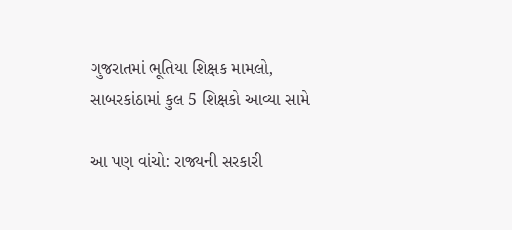ગુજરાતમાં ભૂતિયા શિક્ષક મામલો, સાબરકાંઠામાં કુલ 5 શિક્ષકો આવ્યા સામે

આ પણ વાંચો: રાજ્યની સરકારી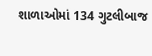શાળાઓમાં 134 ગુટલીબાજ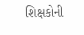શિક્ષકોની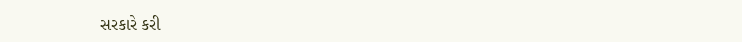સરકારે કરી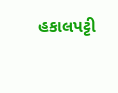હકાલપટ્ટી